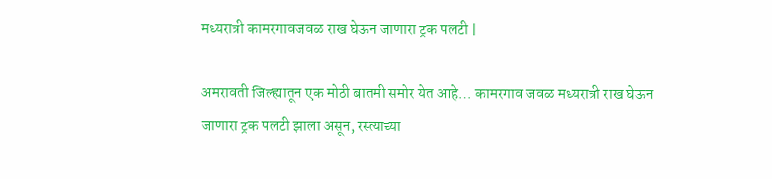मध्यरात्री कामरगावजवळ राख घेऊन जाणारा ट्रक पलटी |

अमरावती जिल्ह्यातून एक मोठी बातमी समोर येत आहे… कामरगाव जवळ मध्यरात्री राख घेऊन जाणारा ट्रक पलटी झाला असून, रस्त्याच्या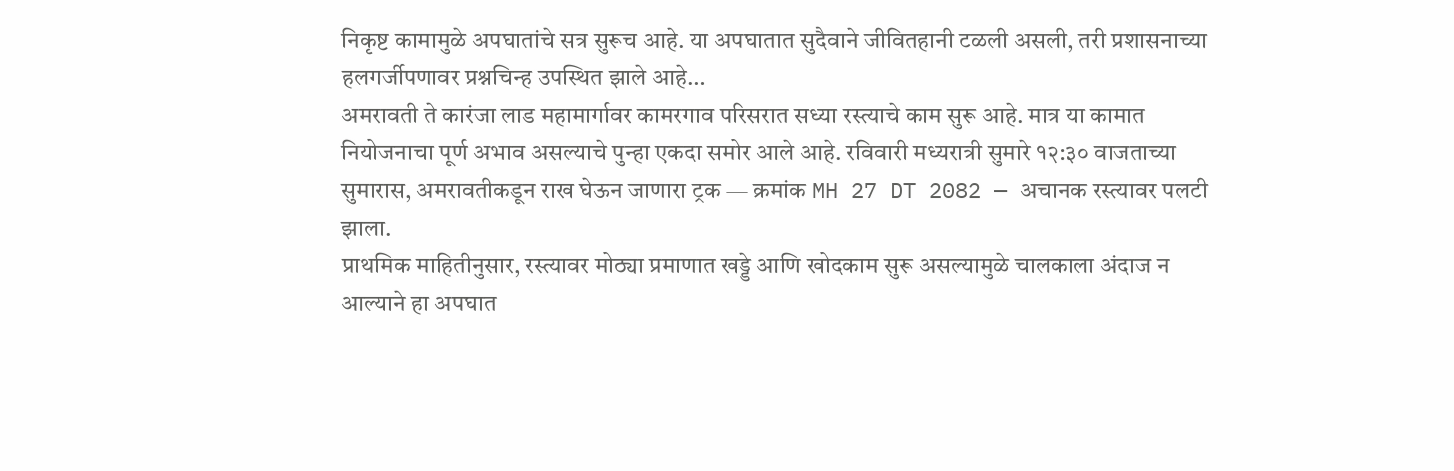निकृष्ट कामामुळे अपघातांचे सत्र सुरूच आहे. या अपघातात सुदैवाने जीवितहानी टळली असली, तरी प्रशासनाच्या हलगर्जीपणावर प्रश्नचिन्ह उपस्थित झाले आहे…
अमरावती ते कारंजा लाड महामार्गावर कामरगाव परिसरात सध्या रस्त्याचे काम सुरू आहे. मात्र या कामात नियोजनाचा पूर्ण अभाव असल्याचे पुन्हा एकदा समोर आले आहे. रविवारी मध्यरात्री सुमारे १२:३० वाजताच्या सुमारास, अमरावतीकडून राख घेऊन जाणारा ट्रक — क्रमांक MH 27 DT 2082 — अचानक रस्त्यावर पलटी झाला.
प्राथमिक माहितीनुसार, रस्त्यावर मोठ्या प्रमाणात खड्डे आणि खोदकाम सुरू असल्यामुळे चालकाला अंदाज न आल्याने हा अपघात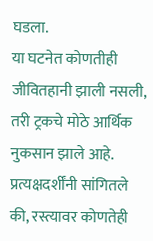घडला.
या घटनेत कोणतीही जीवितहानी झाली नसली, तरी ट्रकचे मोठे आर्थिक नुकसान झाले आहे.
प्रत्यक्षदर्शींनी सांगितले की, रस्त्यावर कोणतेही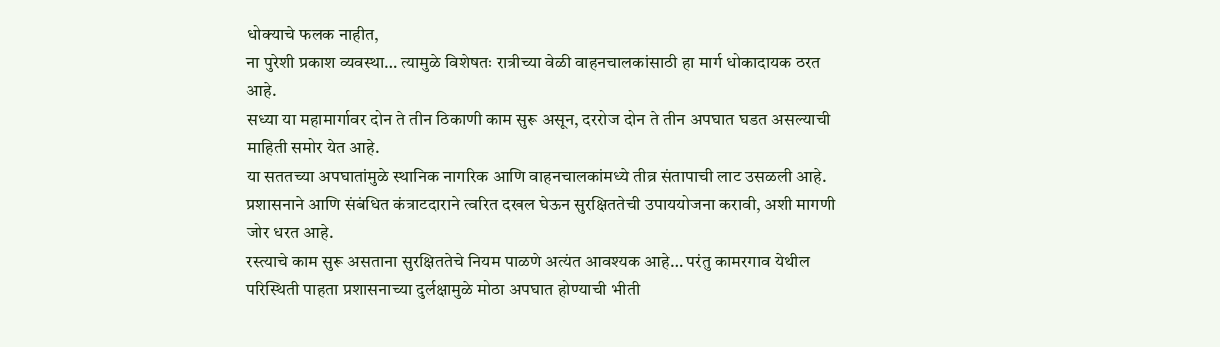धोक्याचे फलक नाहीत,
ना पुरेशी प्रकाश व्यवस्था… त्यामुळे विशेषतः रात्रीच्या वेळी वाहनचालकांसाठी हा मार्ग धोकादायक ठरत आहे.
सध्या या महामार्गावर दोन ते तीन ठिकाणी काम सुरू असून, दररोज दोन ते तीन अपघात घडत असल्याची माहिती समोर येत आहे.
या सततच्या अपघातांमुळे स्थानिक नागरिक आणि वाहनचालकांमध्ये तीव्र संतापाची लाट उसळली आहे.
प्रशासनाने आणि संबंधित कंत्राटदाराने त्वरित दखल घेऊन सुरक्षिततेची उपाययोजना करावी, अशी मागणी जोर धरत आहे.
रस्त्याचे काम सुरू असताना सुरक्षिततेचे नियम पाळणे अत्यंत आवश्यक आहे… परंतु कामरगाव येथील परिस्थिती पाहता प्रशासनाच्या दुर्लक्षामुळे मोठा अपघात होण्याची भीती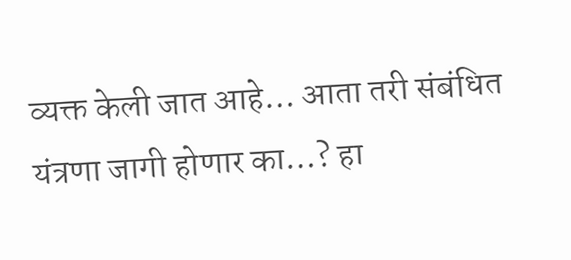व्यक्त केली जात आहे… आता तरी संबंधित यंत्रणा जागी होणार का…? हा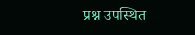प्रश्न उपस्थित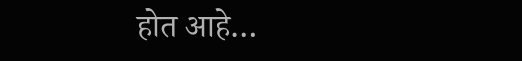होत आहे…